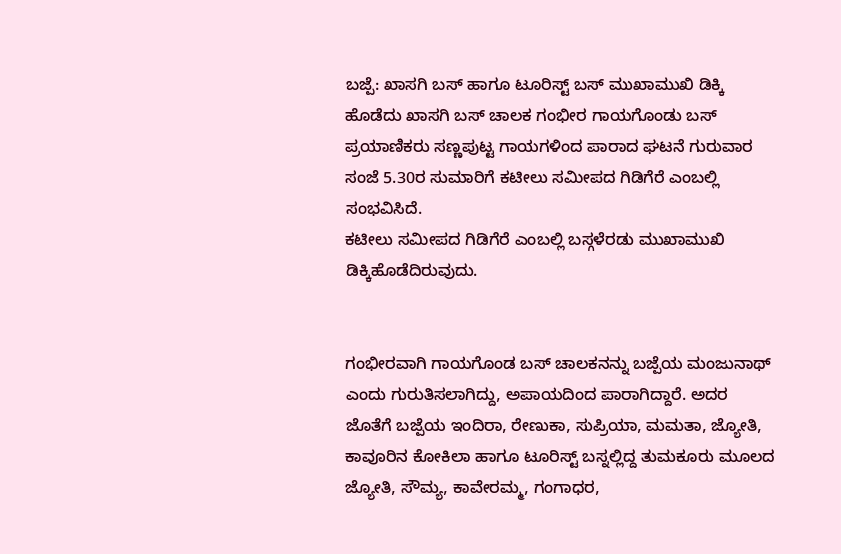ಬಜ್ಪೆ: ಖಾಸಗಿ ಬಸ್ ಹಾಗೂ ಟೂರಿಸ್ಟ್ ಬಸ್ ಮುಖಾಮುಖಿ ಡಿಕ್ಕಿ ಹೊಡೆದು ಖಾಸಗಿ ಬಸ್ ಚಾಲಕ ಗಂಭೀರ ಗಾಯಗೊಂಡು ಬಸ್ ಪ್ರಯಾಣಿಕರು ಸಣ್ಣಪುಟ್ಟ ಗಾಯಗಳಿಂದ ಪಾರಾದ ಘಟನೆ ಗುರುವಾರ ಸಂಜೆ 5.30ರ ಸುಮಾರಿಗೆ ಕಟೀಲು ಸಮೀಪದ ಗಿಡಿಗೆರೆ ಎಂಬಲ್ಲಿ ಸಂಭವಿಸಿದೆ.
ಕಟೀಲು ಸಮೀಪದ ಗಿಡಿಗೆರೆ ಎಂಬಲ್ಲಿ ಬಸ್ಗಳೆರಡು ಮುಖಾಮುಖಿ ಡಿಕ್ಕಿಹೊಡೆದಿರುವುದು.


ಗಂಭೀರವಾಗಿ ಗಾಯಗೊಂಡ ಬಸ್ ಚಾಲಕನನ್ನು ಬಜ್ಪೆಯ ಮಂಜುನಾಥ್ ಎಂದು ಗುರುತಿಸಲಾಗಿದ್ದು, ಅಪಾಯದಿಂದ ಪಾರಾಗಿದ್ದಾರೆ. ಅದರ ಜೊತೆಗೆ ಬಜ್ಪೆಯ ಇಂದಿರಾ, ರೇಣುಕಾ, ಸುಪ್ರಿಯಾ, ಮಮತಾ, ಜ್ಯೋತಿ, ಕಾವೂರಿನ ಕೋಕಿಲಾ ಹಾಗೂ ಟೂರಿಸ್ಟ್ ಬಸ್ನಲ್ಲಿದ್ದ ತುಮಕೂರು ಮೂಲದ ಜ್ಯೋತಿ, ಸೌಮ್ಯ, ಕಾವೇರಮ್ಮ, ಗಂಗಾಧರ,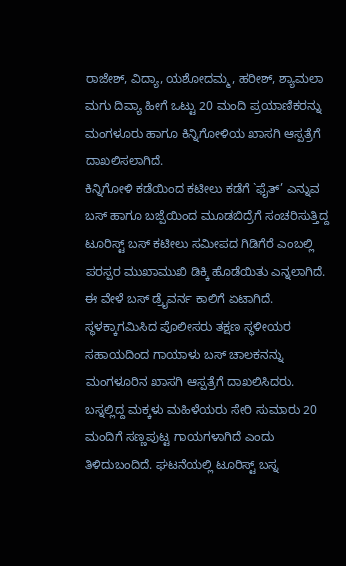ರಾಜೇಶ್, ವಿದ್ಯಾ, ಯಶೋದಮ್ಮ, ಹರೀಶ್, ಶ್ಯಾಮಲಾ ಮಗು ದಿವ್ಯಾ ಹೀಗೆ ಒಟ್ಟು 20 ಮಂದಿ ಪ್ರಯಾಣಿಕರನ್ನು ಮಂಗಳೂರು ಹಾಗೂ ಕಿನ್ನಿಗೋಳಿಯ ಖಾಸಗಿ ಆಸ್ಪತ್ರೆಗೆ ದಾಖಲಿಸಲಾಗಿದೆ.
ಕಿನ್ನಿಗೋಳಿ ಕಡೆಯಿಂದ ಕಟೀಲು ಕಡೆಗೆ `ಫೈತ್’ ಎನ್ನುವ ಬಸ್ ಹಾಗೂ ಬಜ್ಪೆಯಿಂದ ಮೂಡಬಿದ್ರೆಗೆ ಸಂಚರಿಸುತ್ತಿದ್ದ ಟೂರಿಸ್ಟ್ ಬಸ್ ಕಟೀಲು ಸಮೀಪದ ಗಿಡಿಗೆರೆ ಎಂಬಲ್ಲಿ ಪರಸ್ಪರ ಮುಖಾಮುಖಿ ಡಿಕ್ಕಿ ಹೊಡೆಯಿತು ಎನ್ನಲಾಗಿದೆ. ಈ ವೇಳೆ ಬಸ್ ಡ್ರೈವರ್ನ ಕಾಲಿಗೆ ಏಟಾಗಿದೆ. ಸ್ಥಳಕ್ಕಾಗಮಿಸಿದ ಪೊಲೀಸರು ತಕ್ಷಣ ಸ್ಥಳೀಯರ ಸಹಾಯದಿಂದ ಗಾಯಾಳು ಬಸ್ ಚಾಲಕನನ್ನು ಮಂಗಳೂರಿನ ಖಾಸಗಿ ಆಸ್ಪತ್ರೆಗೆ ದಾಖಲಿಸಿದರು. ಬಸ್ನಲ್ಲಿದ್ದ ಮಕ್ಕಳು ಮಹಿಳೆಯರು ಸೇರಿ ಸುಮಾರು 20 ಮಂದಿಗೆ ಸಣ್ಣಪುಟ್ಟ ಗಾಯಗಳಾಗಿದೆ ಎಂದು ತಿಳಿದುಬಂದಿದೆ. ಘಟನೆಯಲ್ಲಿ ಟೂರಿಸ್ಟ್ ಬಸ್ನ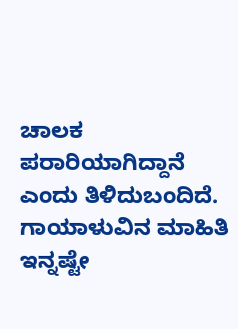ಚಾಲಕ ಪರಾರಿಯಾಗಿದ್ದಾನೆ ಎಂದು ತಿಳಿದುಬಂದಿದೆ. ಗಾಯಾಳುವಿನ ಮಾಹಿತಿ ಇನ್ನಷ್ಟೇ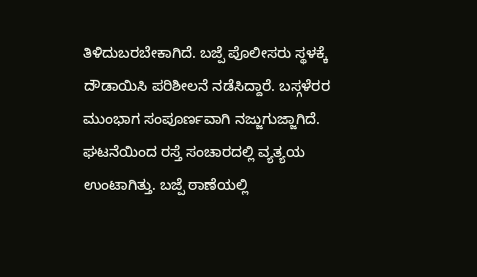ತಿಳಿದುಬರಬೇಕಾಗಿದೆ. ಬಜ್ಪೆ ಪೊಲೀಸರು ಸ್ಥಳಕ್ಕೆ ದೌಡಾಯಿಸಿ ಪರಿಶೀಲನೆ ನಡೆಸಿದ್ದಾರೆ. ಬಸ್ಗಳೆರರ ಮುಂಭಾಗ ಸಂಪೂರ್ಣವಾಗಿ ನಜ್ಜುಗುಜ್ಜಾಗಿದೆ. ಘಟನೆಯಿಂದ ರಸ್ತೆ ಸಂಚಾರದಲ್ಲಿ ವ್ಯತ್ಯಯ ಉಂಟಾಗಿತ್ತು. ಬಜ್ಪೆ ಠಾಣೆಯಲ್ಲಿ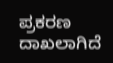ಪ್ರಕರಣ ದಾಖಲಾಗಿದೆ